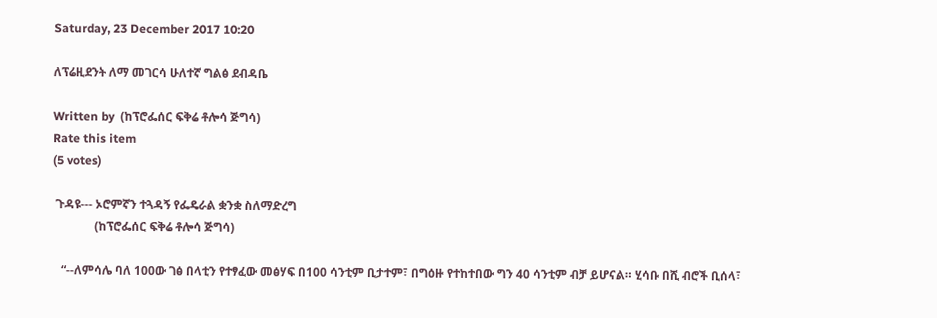Saturday, 23 December 2017 10:20

ለፕሬዚደንት ለማ መገርሳ ሁለተኛ ግልፅ ደብዳቤ

Written by  (ከፕሮፌሰር ፍቅሬ ቶሎሳ ጅግሳ)
Rate this item
(5 votes)

 ጉዳዩ--- ኦሮምኛን ተጓዳኝ የፌዴራል ቋንቋ ስለማድረግ
              (ከፕሮፌሰር ፍቅሬ ቶሎሳ ጅግሳ)

   “--ለምሳሌ ባለ 100ው ገፅ በላቲን የተፃፈው መፅሃፍ በ100 ሳንቲም ቢታተም፣ በግዕዙ የተከተበው ግን 40 ሳንቲም ብቻ ይሆናል። ሂሳቡ በሺ ብሮች ቢሰላ፣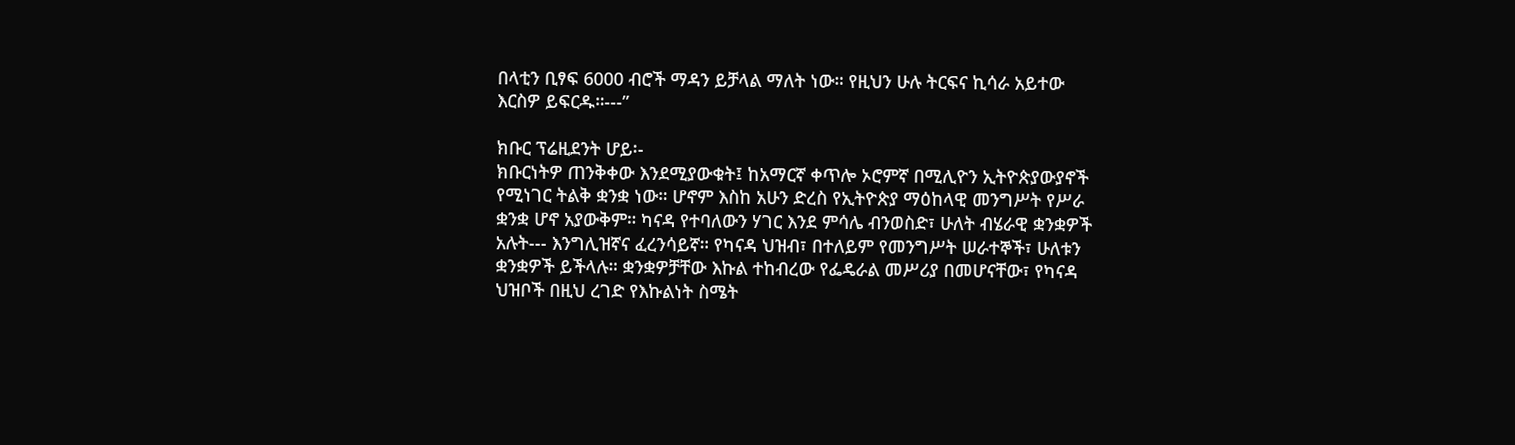በላቲን ቢፃፍ 6000 ብሮች ማዳን ይቻላል ማለት ነው። የዚህን ሁሉ ትርፍና ኪሳራ አይተው እርስዎ ይፍርዱ።---”

ክቡር ፕሬዚደንት ሆይ፡-
ክቡርነትዎ ጠንቅቀው እንደሚያውቁት፤ ከአማርኛ ቀጥሎ ኦሮምኛ በሚሊዮን ኢትዮጵያውያኖች የሚነገር ትልቅ ቋንቋ ነው። ሆኖም እስከ አሁን ድረስ የኢትዮጵያ ማዕከላዊ መንግሥት የሥራ ቋንቋ ሆኖ አያውቅም። ካናዳ የተባለውን ሃገር እንደ ምሳሌ ብንወስድ፣ ሁለት ብሄራዊ ቋንቋዎች አሉት--- እንግሊዝኛና ፈረንሳይኛ። የካናዳ ህዝብ፣ በተለይም የመንግሥት ሠራተኞች፣ ሁለቱን ቋንቋዎች ይችላሉ። ቋንቋዎቻቸው እኩል ተከብረው የፌዴራል መሥሪያ በመሆናቸው፣ የካናዳ ህዝቦች በዚህ ረገድ የእኩልነት ስሜት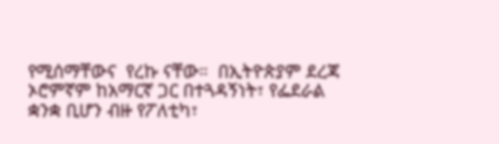የሚሰማቸውና  የረኩ ናቸው።  በኢትዮጵያም ደረጃ ኦሮምኛም ከአማርኛ ጋር በተጓዳኝነት፣ የፌደራል ቋንቋ ቢሆን ብዙ የፖለቲካ፣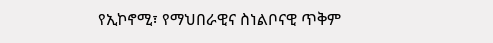የኢኮኖሚ፣ የማህበራዊና ስነልቦናዊ ጥቅም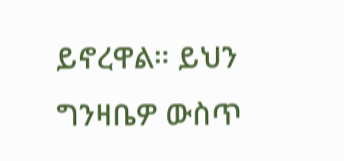ይኖረዋል። ይህን ግንዛቤዎ ውስጥ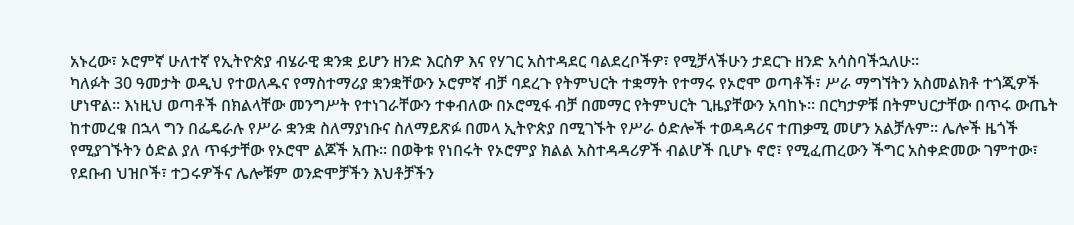አኑረው፣ ኦሮምኛ ሁለተኛ የኢትዮጵያ ብሄራዊ ቋንቋ ይሆን ዘንድ እርስዎ እና የሃገር አስተዳደር ባልደረቦችዎ፣ የሚቻላችሁን ታደርጉ ዘንድ አሳስባችኋለሁ።
ካለፉት 30 ዓመታት ወዲህ የተወለዱና የማስተማሪያ ቋንቋቸውን ኦሮምኛ ብቻ ባደረጉ የትምህርት ተቋማት የተማሩ የኦሮሞ ወጣቶች፣ ሥራ ማግኘትን አስመልክቶ ተጎጂዎች ሆነዋል። እነዚህ ወጣቶች በክልላቸው መንግሥት የተነገራቸውን ተቀብለው በኦሮሚፋ ብቻ በመማር የትምህርት ጊዜያቸውን አባከኑ፡፡ በርካታዎቹ በትምህርታቸው በጥሩ ውጤት ከተመረቁ በኋላ ግን በፌዴራሉ የሥራ ቋንቋ ስለማያነቡና ስለማይጽፉ በመላ ኢትዮጵያ በሚገኙት የሥራ ዕድሎች ተወዳዳሪና ተጠቃሚ መሆን አልቻሉም፡፡ ሌሎች ዜጎች የሚያገኙትን ዕድል ያለ ጥፋታቸው የኦሮሞ ልጆች አጡ፡፡ በወቅቱ የነበሩት የኦሮምያ ክልል አስተዳዳሪዎች ብልሆች ቢሆኑ ኖሮ፣ የሚፈጠረውን ችግር አስቀድመው ገምተው፣ የደቡብ ህዝቦች፣ ተጋሩዎችና ሌሎቹም ወንድሞቻችን እህቶቻችን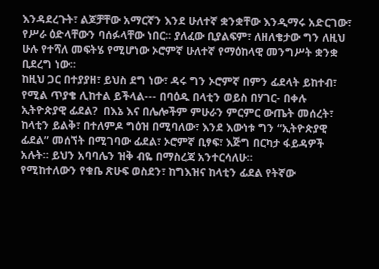እንዳደረጉት፣ ልጆቻቸው አማርኛን እንደ ሁለተኛ ቋንቋቸው እንዲማሩ አድርገው፣ የሥራ ዕድላቸውን ባሰፉላቸው ነበር፡፡ ያለፈው ቢያልፍም፣ ለዘለቄታው ግን ለዚህ ሁሉ የተሻለ መፍትሄ የሚሆነው ኦሮምኛ ሁለተኛ የማዕከላዊ መንግሥት ቋንቋ ቢደረግ ነው።
ከዚህ ጋር በተያያዘ፣ ይህስ ደግ ነው፣ ዳሩ ግን ኦሮምኛ በምን ፊደላት ይከተብ፣ የሚል ጥያቄ ሊከተል ይችላል--- በባዕዱ በላቲን ወይስ በሃገር- በቀሉ ኢትዮጵያዊ ፊደል?  በእኔ እና በሌሎችም ምሁራን ምርምር ውጤት መሰረት፣ ከላቲን ይልቅ፣ በተለምዶ ግዕዝ በሚባለው፣ እንደ እውነቱ ግን “ኢትዮጵያዊ ፊደል” መሰኘት በሚገባው ፊደል፣ ኦሮምኛ ቢፃፍ፣ እጅግ በርካታ ፋይዳዎች አሉት። ይህን አባባሌን ዝቅ ብዬ በማስረጃ አንተርሳለሁ።
የሚከተለውን የቁቤ ጽሁፍ ወስደን፣ ከግእዝና ከላቲን ፊደል የትኛው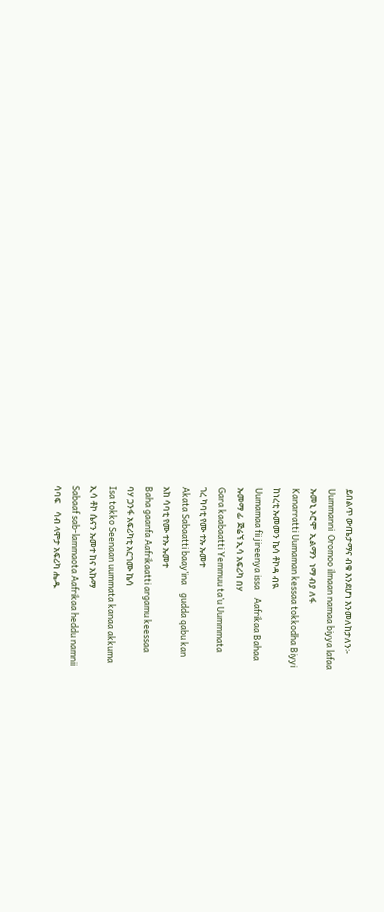ይበልጥ ውጤታማና ብቁ እንደሆነ እንመለከታለን፡-
Uummanni  Oromoo ilmaan namaa biyya lafaa
ኡመኒ ኦሮሞ  ኢልማን  ነማ ብያ ለፋ
Kanarratti Uumaman kessaa tokkodha Biyyi
ከነረቲ ኡመመን ኬሳ ቶኮዳ ብዪ
Uumamaa fii jireenya issa    Aafrikaa Bahaa
ኡመማ ፊ  ጅሬኘ ኢሳ አፍሪካ በሃ
Gara kaabaatti Yemmuu ta’u Uummmata
ገረ ካባቲ የሙ ተኡ ኡመተ
Akata Sabaatti baay’ina    gudda qabu kan
አከ ሳባቲ የሙ ተኡ ኡመተ
Baha gaanfa Aafrikaatti argamu keessaa
ባሃ ጋንፋ አፍሪካቲ አርገሙ ኬሳ
Isa tokko Seenaan uummata kanaa akkuma
ኢሳ ቶኮ ሴናን ኡመተ ከና አኩማ
Sabaaf sab-lammaota Aafrikaa heddu namnii
ሳባፍ    ሳብ ላሞታ አፍሪካ ሔዱ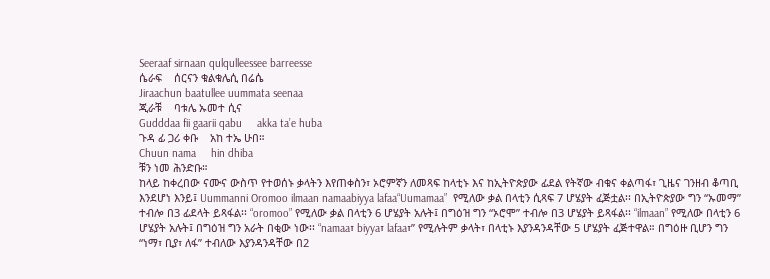Seeraaf sirnaan qulqulleessee barreesse
ሴራፍ    ሰርናን ቁልቁሌሲ በሬሴ
Jiraachun baatullee uummata seenaa
ጂራቹ    ባቱሌ ኡመተ ሲና
Gudddaa fii gaarii qabu     akka ta’e huba
ጉዳ ፊ ጋሪ ቀቡ    አከ ተኤ ሁበ።
Chuun nama     hin dhiba
ቹን ነመ ሕንድቡ።
ከላይ ከቀረበው ናሙና ውስጥ የተወሰኑ ቃላትን እየጠቀስን፣ ኦሮምኛን ለመጻፍ ከላቲኑ እና ከኢትዮጵያው ፊደል የትኛው ብቁና ቀልጣፋ፣ ጊዜና ገንዘብ ቆጣቢ እንደሆነ እንይ፤ Uummanni Oromoo ilmaan namaabiyya lafaa“Uumamaa”  የሚለው ቃል በላቲን ሲጻፍ 7 ሆሄያት ፈጅቷል፡፡ በኢትዮጵያው ግን “ኡመማ” ተብሎ በ3 ፊደላት ይጻፋል፡፡ “oromoo” የሚለው ቃል በላቲን 6 ሆሄያት አሉት፤ በግዕዝ ግን “ኦሮሞ” ተብሎ በ3 ሆሄያት ይጻፋል፡፡ “ilmaan” የሚለው በላቲን 6 ሆሄያት አሉት፤ በግዕዝ ግን አራት በቂው ነው፡፡ “namaa፣ biyya፣ lafaa፣” የሚሉትም ቃላት፣ በላቲኑ እያንዳንዳቸው 5 ሆሄያት ፈጅተዋል። በግዕዙ ቢሆን ግን “ነማ፣ ቢያ፣ ለፋ” ተብለው እያንዳንዳቸው በ2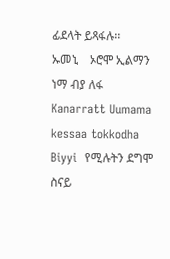ፊደላት ይጻፋሉ፡፡
ኡመኒ    ኦሮሞ ኢልማን ነማ ብያ ለፋ Kanarratt Uumama kessaa tokkodha Biyyi  የሚሉትን ደግሞ ስናይ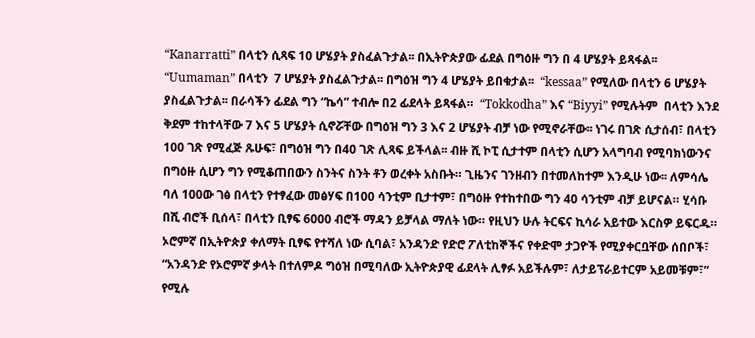“Kanarratti” በላቲን ሲጻፍ 10 ሆሄያት ያስፈልጉታል፡፡ በኢትዮጵያው ፊደል በግዕዙ ግን በ 4 ሆሄያት ይጻፋል፡፡  “Uumaman” በላቲን  7 ሆሄያት ያስፈልጉታል፡፡ በግዕዝ ግን 4 ሆሄያት ይበቁታል፡፡  “kessaa” የሚለው በላቲን 6 ሆሄያት ያስፈልጉታል፡፡ በራሳችን ፊደል ግን “ኬሳ” ተብሎ በ2 ፊደላት ይጻፋል።  “Tokkodha” እና “Biyyi” የሚሉትም  በላቲን እንደ ቅደም ተከተላቸው 7 እና 5 ሆሄያት ሲኖሯቸው በግዕዝ ግን 3 እና 2 ሆሄያት ብቻ ነው የሚኖራቸው፡፡ ነገሩ በገጽ ሲታሰብ፣ በላቲን 100 ገጽ የሚፈጅ ጹሁፍ፣ በግዕዝ ግን በ40 ገጽ ሊጻፍ ይችላል፡፡ ብዙ ሺ ኮፒ ሲታተም በላቲን ሲሆን አላግባብ የሚባክነውንና በግዕዙ ሲሆን ግን የሚቆጠበውን ስንትና ስንት ቶን ወረቀት አስቡት። ጊዜንና ገንዘብን በተመለከተም እንዲሁ ነው፡፡ ለምሳሌ ባለ 100ው ገፅ በላቲን የተፃፈው መፅሃፍ በ100 ሳንቲም ቢታተም፣ በግዕዙ የተከተበው ግን 40 ሳንቲም ብቻ ይሆናል። ሂሳቡ በሺ ብሮች ቢሰላ፣ በላቲን ቢፃፍ 6000 ብሮች ማዳን ይቻላል ማለት ነው። የዚህን ሁሉ ትርፍና ኪሳራ አይተው እርስዎ ይፍርዱ።
ኦሮምኛ በኢትዮጵያ ቀለማት ቢፃፍ የተሻለ ነው ሲባል፣ አንዳንድ የድሮ ፖለቲከኞችና የቀድሞ ታጋዮች የሚያቀርቧቸው ሰበቦች፣ “አንዳንድ የኦሮምኛ ቃላት በተለምዶ ግዕዝ በሚባለው ኢትዮጵያዊ ፊደላት ሊፃፉ አይችሉም፣ ለታይፕራይተርም አይመቹም፣” የሚሉ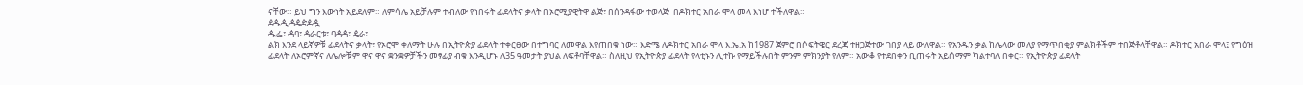ናቸው። ይህ ግን እውነት አይደለም። ለምሳሌ አይቻሉም ተብለው የነበሩት ፊደላትና ቃላት በኦሮሚያዊትዋ ልጅ፣ በሰንዳፋው ተወላጅ  በዶክተር አበራ ሞላ መላ እነሆ ተችለዋል።
ዸዹዺዻዼዽዾዿ
ዹፌ፣ ዻባ፣ ዻራርቱ፣ ባዻዻ፣ ዼራ፣
ልክ እንደ ላይኛዎቹ ፊደላትና ቃላት፣ የኦሮሞ ቀለማት ሁሉ በኢትዮጵያ ፊደላት ተቀርፀው በተግባር ለመዋል እየጠበቁ ነው። እድሜ ለዶክተር አበራ ሞላ እ.ኤ.አ ከ1987 ጀምሮ በሶፍትዌር ደረጃ ተዘጋጅተው ገበያ ላይ ውለዋል። የአንዱን ቃል ከሌላው መለያ የማጥበቂያ ምልክቶችም ተበጅቶላቸዋል። ዶክተር አበራ ሞላ፤ የግዕዝ ፊደላት ለኦሮምኛና ለሌሎቹም ዋና ዋና ቋንቋዎቻችን መፃፊያ ብቁ እንዲሆኑ ለ35 ዓመታት ያህል ለፍቶባቸዋል። ስለዚህ የኢትዮጵያ ፊደላት የላቲኑን ሊተኩ የማይችሉበት ምንም ምክንያት የለም። አውቆ የተደበቀን ቢጠሩት አይሰማም ካልተባለ በቀር። የኢትዮጵያ ፊደላት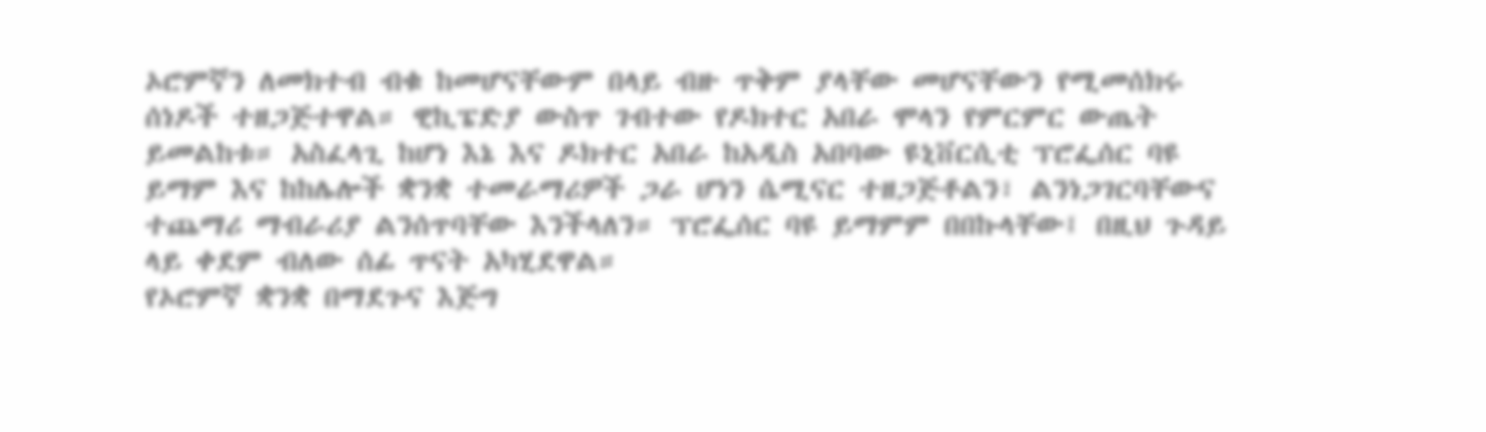ኦሮምኛን ለመክተብ ብቁ ከመሆናቸውም በላይ ብዙ ጥቅም ያላቸው መሆናቸውን የሚመሰክሩ ሰነዶች ተዘጋጅተዋል። ዊኪፔድያ ውስጥ ገብተው የዶክተር አበራ ሞላን የምርምር ውጤት  ይመልከቱ። አስፈላጊ ከሆነ እኔ እና ዶክተር አበራ ከአዲስ አበባው ዩኒቨርሲቲ ፕሮፌሰር ባዩ ይማም እና ከከሌሎች ቋንቋ ተመራማሪዎች ጋራ ሆነን ሴሚናር ተዘጋጅቶልን፣ ልንነጋገርባቸውና ተጨማሪ ማብራሪያ ልንሰጥባቸው እንችላለን። ፕሮፌሰር ባዩ ይማምም በበኩላቸው፤ በዚህ ጉዳይ ላይ ቀደም ብለው ሰፊ ጥናት አካሂደዋል።
የኦሮምኛ ቋንቋ በማደጉና እጅግ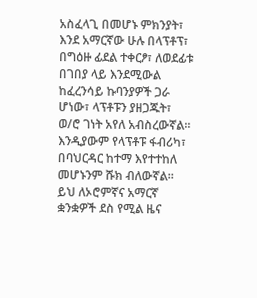አስፈላጊ በመሆኑ ምክንያት፣ እንደ አማርኛው ሁሉ በላፕቶፕ፣ በግዕዙ ፊደል ተቀርፆ፣ ለወደፊቱ በገበያ ላይ እንደሚውል ከፈረንሳይ ኩባንያዎች ጋራ ሆነው፣ ላፕቶፑን ያዘጋጁት፣ ወ/ሮ ገነት አየለ አብስረውኛል። እንዲያውም የላፕቶፑ ፋብሪካ፣ በባህርዳር ከተማ እየተተከለ መሆኑንም ሹክ ብለውኛል። ይህ ለኦሮምኛና አማርኛ ቋንቋዎች ደስ የሚል ዜና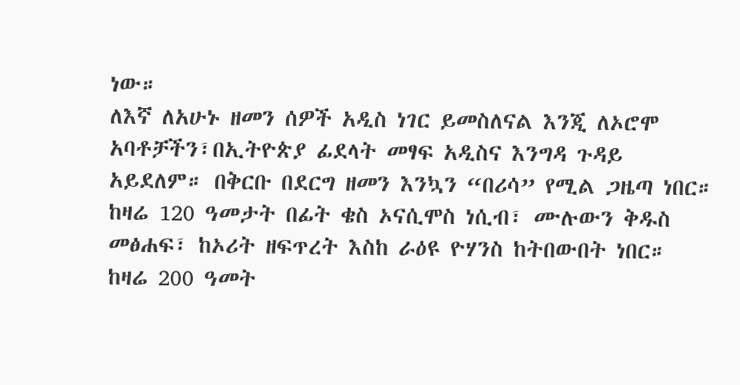ነው።
ለእኛ ለአሁኑ ዘመን ሰዎች አዲስ ነገር ይመስለናል እንጂ ለኦሮሞ አባቶቻችን፣በኢትዮጵያ ፊደላት መፃፍ አዲስና እንግዳ ጉዳይ አይደለም። በቅርቡ በደርግ ዘመን እንኳን “በሪሳ” የሚል ጋዜጣ ነበር። ከዛሬ 120 ዓመታት በፊት ቄስ ኦናሲሞስ ነሲብ፣ ሙሉውን ቅዱስ መፅሐፍ፣ ከኦሪት ዘፍጥረት እስከ ራዕዩ ዮሃንስ ከትበውበት ነበር። ከዛሬ 200 ዓመት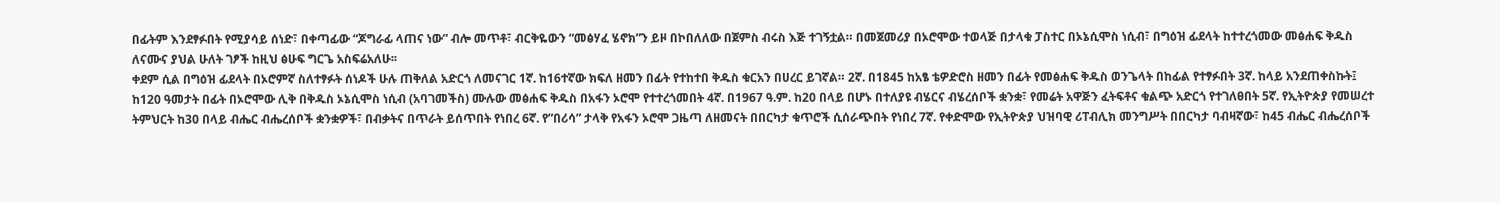በፊትም እንደፃፉበት የሚያሳይ ሰነድ፣ በቀጣፊው “ጆግራፊ ላጠና ነው” ብሎ መጥቶ፣ ብርቅዬውን “መፅሃፈ ሄኖክ”ን ይዞ በኮበለለው በጀምስ ብሩስ እጅ ተገኝቷል። በመጀመሪያ በኦሮሞው ተወላጅ በታላቁ ፓስተር በኦኔሲሞስ ነሲብ፣ በግዕዝ ፊደላት ከተተረጎመው መፅሐፍ ቅዱስ ለናሙና ያህል ሁለት ገፆች ከዚህ ፅሁፍ ግርጌ አስፍሬአለሁ፡፡
ቀደም ሲል በግዕዝ ፊደላት በኦሮምኛ ስለተፃፉት ሰነዶች ሁሉ ጠቅለል አድርጎ ለመናገር 1ኛ. ከ16ተኛው ክፍለ ዘመን በፊት የተከተበ ቅዱስ ቁርአን በሀረር ይገኛል። 2ኛ. በ1845 ከአፄ ቴዎድሮስ ዘመን በፊት የመፅሐፍ ቅዱስ ወንጌላት በከፊል የተፃፉበት 3ኛ. ከላይ አንደጠቀስኩት፤ ከ120 ዓመታት በፊት በኦሮሞው ሊቅ በቅዱስ ኦኔሲሞስ ነሲብ (አባገመችስ) ሙሉው መፅሐፍ ቅዱስ በአፋን ኦሮሞ የተተረጎመበት 4ኛ. በ1967 ዓ.ም. ከ20 በላይ በሆኑ በተለያዩ ብሄርና ብሄረሰቦች ቋንቋ፣ የመሬት አዋጅን ፈትፍቶና ቁልጭ አድርጎ የተገለፀበት 5ኛ. የኢትዮጵያ የመሠረተ ትምህርት ከ30 በላይ ብሔር ብሔረሰቦች ቋንቋዎች፣ በብቃትና በጥራት ይሰጥበት የነበረ 6ኛ. የ”በሪሳ” ታላቅ የአፋን ኦሮሞ ጋዜጣ ለዘመናት በበርካታ ቁጥሮች ሲሰራጭበት የነበረ 7ኛ. የቀድሞው የኢትዮጵያ ህዝባዊ ሪፐብሊክ መንግሥት በበርካታ ባብዛኛው፣ ከ45 ብሔር ብሔረሰቦች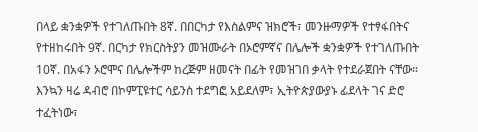በላይ ቋንቋዎች የተገለጡበት 8ኛ. በበርካታ የእስልምና ዝክሮች፣ መንዙማዎች የተፃፋበትና የተዘከሩበት 9ኛ. በርካታ የክርስትያን መዝሙራት በኦሮምኛና በሌሎች ቋንቋዎች የተገለጡበት 10ኛ. በአፋን ኦሮሞና በሌሎችም ከረጅም ዘመናት በፊት የመዝገበ ቃላት የተደራጀበት ናቸው። እንኳን ዛሬ ዳብሮ በኮምፒዩተር ሳይንስ ተደግፎ አይደለም፣ ኢትዮጵያውያኑ ፊደላት ገና ድሮ ተፈትነው፣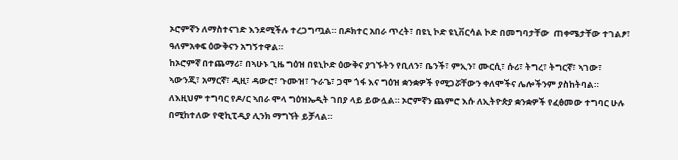ኦሮምኛን ለማስተናገድ እንደሚችሉ ተረጋግጧል። በዶክተር አበራ ጥረት፣ በዩኒ ኮድ ዩኒቨርሳል ኮድ በመግባታቸው  ጠቀሜታቸው ተገልፆ፣ ዓለምአቀፍ ዕውቅናን አግኝተዋል።
ከኦሮምኛ በተጨማሪ፣ በኣሁኑ ጊዜ ግዕዝ በዩኒኮድ ዕውቅና ያገኙትን የቢለን፣ ቤንች፣ ምኢን፣ ሙርሲ፣ ሱሪ፣ ትግረ፣ ትግርኛ፣ ኣገው፣ ኣውንጂ፣ አማርኛ፣ ዲዚ፣ ዳውሮ፣ ጉሙዝ፣ ጉራጌ፣ ጋሞ ጎፋ እና ግዕዝ ቋንቋዎች የሚጋሯቸውን ቀለሞችና ሌሎችንም ያስከትባል። ለእዚህም ተግባር የዶ/ር ኣበራ ሞላ ግዕዝኤዲት ገበያ ላይ ይውሏል። ኦሮምኛን ጨምሮ እሱ ለኢትዮጵያ ቋንቋዎች የፈፅመው ተግባር ሁሉ በሚከተለው የዊኪፒዲያ ሊንክ ማግኘት ይቻላል።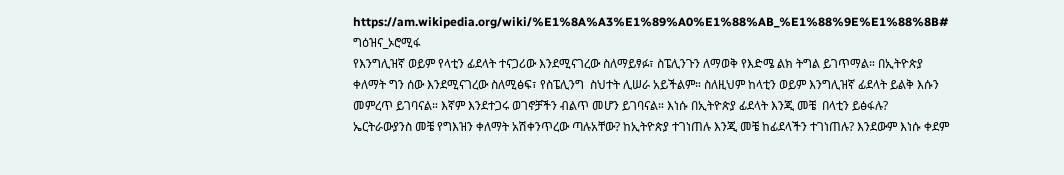https://am.wikipedia.org/wiki/%E1%8A%A3%E1%89%A0%E1%88%AB_%E1%88%9E%E1%88%8B# ግዕዝና_ኦሮሚፋ
የእንግሊዝኛ ወይም የላቲን ፊደላት ተናጋሪው እንደሚናገረው ስለማይፃፉ፣ ስፔሊንጉን ለማወቅ የእድሜ ልክ ትግል ይገጥማል። በኢትዮጵያ ቀለማት ግን ሰው እንደሚናገረው ስለሚፅፍ፣ የስፔሊንግ  ስህተት ሊሠራ አይችልም። ስለዚህም ከላቲን ወይም እንግሊዝኛ ፊደላት ይልቅ እሱን መምረጥ ይገባናል። እኛም እንደተጋሩ ወገኖቻችን ብልጥ መሆን ይገባናል። እነሱ በኢትዮጵያ ፊደላት እንጂ መቼ  በላቲን ይፅፋሉ? ኤርትራውያንስ መቼ የግእዝን ቀለማት አሽቀንጥረው ጣሉአቸው? ከኢትዮጵያ ተገነጠሉ እንጂ መቼ ከፊደላችን ተገነጠሉ? እንደውም እነሱ ቀደም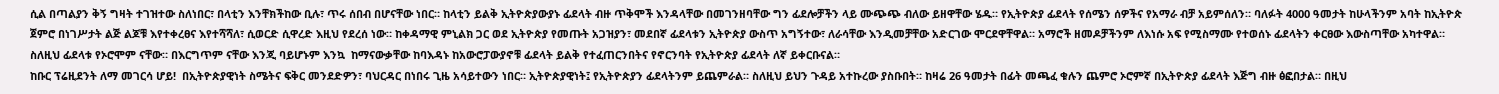ሲል በጣልያን ቅኝ ግዛት ተገዝተው ስለነበር፣ በላቲን እንቸክችከው ቢሉ፣ ጥሩ ሰበብ በሆናቸው ነበር። ከላቲን ይልቅ ኢትዮጵያውያኑ ፊደላት ብዙ ጥቅሞች እንዳላቸው በመገንዘባቸው ግን ፊደሎቻችን ላይ ሙጭጭ ብለው ይዘዋቸው ሄዱ። የኢትዮጵያ ፊደላት የሰሜን ሰዎችና የአማራ ብቻ አይምሰለን። ባለፉት 4000 ዓመታት ከሁላችንም አባት ከኢትዮጵ ጀምሮ በነገሥታት ልጅ ልጆቹ እየተቀረፀና እየተሻሻለ፣ ሲወርድ ሲዋረድ እዚህ የደረሰ ነው። ከቀዳማዊ ምኒልክ ጋር ወደ ኢትዮጵያ የመጡት አጋዝያን፣ መደበኛ ፊደላቱን ኢትዮጵያ ውስጥ አግኝተው፣ ለራሳቸው እንዲመቻቸው አድርገው ሞርደዋቸዋል። አማሮች ዘመዶቻችንም ለእነሱ አፍ የሚስማሙ የተወሰኑ ፊደላትን ቀርፀው እውስጣቸው አካተዋል። ስለዚህ ፊደላቱ የኦሮሞም ናቸው። በእርግጥም ናቸው እንጂ ባይሆኑም እንኳ  ከማናውቃቸው ከባእዳኑ ከአውሮፓውያኖቹ ፊደላት ይልቅ የተፈጠርንበትና የኖርንባት የኢትዮጵያ ፊደላት ለኛ ይቀርቡናል።
ከቡር ፕሬዚደንት ለማ መገርሳ ሆይ!  በኢትዮጵያዊነት ስሜትና ፍቅር መንደድዎን፣ ባህርዳር በነበሩ ጊዜ አሳይተውን ነበር። ኢትዮጵያዊነት፤ የኢትዮጵያን ፊደላትንም ይጨምራል። ስለዚህ ይህን ጉዳይ አተኩረው ያስቡበት። ከዛሬ 26 ዓመታት በፊት መጫፈ ቁሉን ጨምሮ ኦሮምኛ በኢትዮጵያ ፊደላት እጅግ ብዙ ፅፎበታል። በዚህ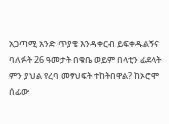አጋጣሚ አንድ ጥያቄ እንዳቀርብ ይፍቀዱልኝና ባለፉት 26 ዓመታት በቁቤ ወይም በላቲን ፊደላት ምን ያህል የረባ መፃህፍት ተከትበዋል? ከኦሮሞ ሰፊው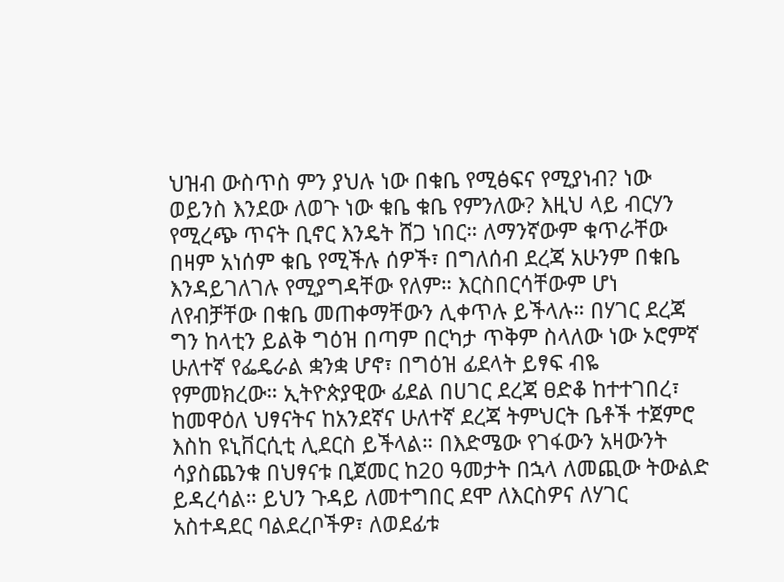ህዝብ ውስጥስ ምን ያህሉ ነው በቁቤ የሚፅፍና የሚያነብ? ነው ወይንስ እንደው ለወጉ ነው ቁቤ ቁቤ የምንለው? እዚህ ላይ ብርሃን የሚረጭ ጥናት ቢኖር እንዴት ሸጋ ነበር። ለማንኛውም ቁጥራቸው በዛም አነሰም ቁቤ የሚችሉ ሰዎች፣ በግለሰብ ደረጃ አሁንም በቁቤ እንዳይገለገሉ የሚያግዳቸው የለም። እርስበርሳቸውም ሆነ ለየብቻቸው በቁቤ መጠቀማቸውን ሊቀጥሉ ይችላሉ። በሃገር ደረጃ ግን ከላቲን ይልቅ ግዕዝ በጣም በርካታ ጥቅም ስላለው ነው ኦሮምኛ ሁለተኛ የፌዴራል ቋንቋ ሆኖ፣ በግዕዝ ፊደላት ይፃፍ ብዬ የምመክረው። ኢትዮጵያዊው ፊደል በሀገር ደረጃ ፀድቆ ከተተገበረ፣ ከመዋዕለ ህፃናትና ከአንደኛና ሁለተኛ ደረጃ ትምህርት ቤቶች ተጀምሮ እስከ ዩኒቨርሲቲ ሊደርስ ይችላል። በእድሜው የገፋውን አዛውንት ሳያስጨንቁ በህፃናቱ ቢጀመር ከ20 ዓመታት በኋላ ለመጪው ትውልድ ይዳረሳል። ይህን ጉዳይ ለመተግበር ደሞ ለእርስዎና ለሃገር አስተዳደር ባልደረቦችዎ፣ ለወደፊቱ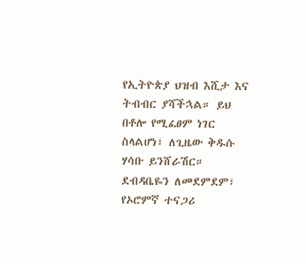የኢትዮጵያ ህዝብ እሺታ እና ትብብር ያሻችኋል። ይህ በቶሎ የሚፈፀም ነገር ስላልሆነ፣ ለጊዜው ቅዱሱ ሃሳቡ ይንሸራሽር።
ደብዳቤዬን ለመደምደም፣ የኦሮምኛ ተናጋሪ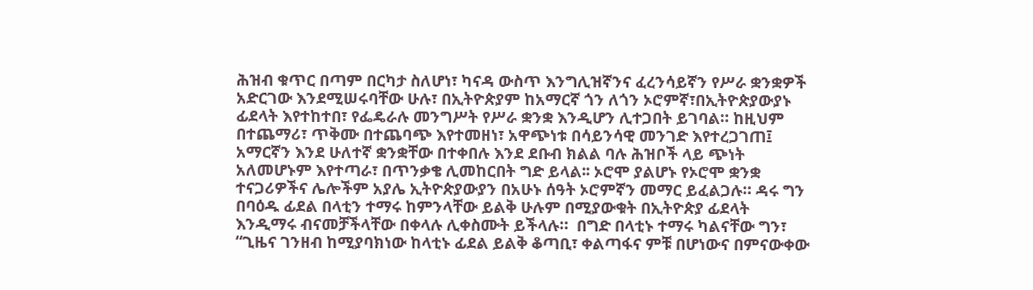ሕዝብ ቁጥር በጣም በርካታ ስለሆነ፣ ካናዳ ውስጥ እንግሊዝኛንና ፈረንሳይኛን የሥራ ቋንቋዎች አድርገው እንደሚሠሩባቸው ሁሉ፣ በኢትዮጵያም ከአማርኛ ጎን ለጎን ኦሮምኛ፣በኢትዮጵያውያኑ ፊደላት እየተከተበ፣ የፌዴራሉ መንግሥት የሥራ ቋንቋ እንዲሆን ሊተጋበት ይገባል። ከዚህም በተጨማሪ፣ ጥቅሙ በተጨባጭ እየተመዘነ፣ አዋጭነቱ በሳይንሳዊ መንገድ እየተረጋገጠ፤ አማርኛን እንደ ሁለተኛ ቋንቋቸው በተቀበሉ እንደ ደቡብ ክልል ባሉ ሕዝቦች ላይ ጭነት አለመሆኑም እየተጣራ፣ በጥንቃቄ ሊመከርበት ግድ ይላል፡፡ ኦሮሞ ያልሆኑ የኦሮሞ ቋንቋ ተናጋሪዎችና ሌሎችም አያሌ ኢትዮጵያውያን በአሁኑ ሰዓት ኦሮምኛን መማር ይፈልጋሉ። ዳሩ ግን በባዕዱ ፊደል በላቲን ተማሩ ከምንላቸው ይልቅ ሁሉም በሚያውቁት በኢትዮጵያ ፊደላት እንዲማሩ ብናመቻችላቸው በቀላሉ ሊቀስሙት ይችላሉ።  በግድ በላቲኑ ተማሩ ካልናቸው ግን፣ “ጊዜና ገንዘብ ከሚያባክነው ከላቲኑ ፊደል ይልቅ ቆጣቢ፣ ቀልጣፋና ምቹ በሆነውና በምናውቀው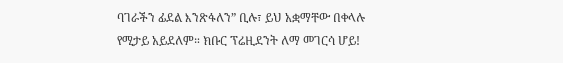ባገራችን ፊደል እንጽፋለን” ቢሉ፣ ይህ አቋማቸው በቀላሉ የሚታይ አይደለም። ክቡር ፕሬዚደንት ለማ መገርሳ ሆይ!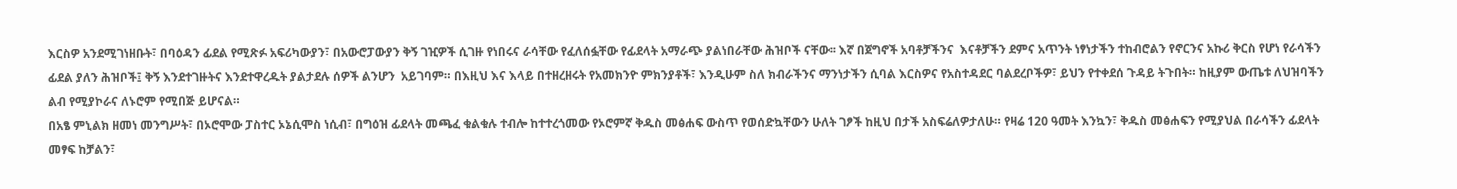እርስዎ አንደሚገነዘቡት፣ በባዕዳን ፊደል የሚጽፉ አፍሪካውያን፣ በአውሮፓውያን ቅኝ ገዢዎች ሲገዙ የነበሩና ራሳቸው የፈለሰፏቸው የፊደላት አማራጭ ያልነበራቸው ሕዝቦች ናቸው፡፡ እኛ በጀግኖች አባቶቻችንና  እናቶቻችን ደምና አጥንት ነፃነታችን ተከብሮልን የኖርንና አኩሪ ቅርስ የሆነ የራሳችን ፊደል ያለን ሕዝቦች፤ ቅኝ እንደተገዙትና እንደተዋረዱት ያልታደሉ ሰዎች ልንሆን  አይገባም። በእዚህ እና እላይ በተዘረዘሩት የአመክንዮ ምክንያቶች፣ እንዲሁም ስለ ክብራችንና ማንነታችን ሲባል እርስዎና የአስተዳደር ባልደረቦችዎ፣ ይህን የተቀደሰ ጉዳይ ትጉበት። ከዚያም ውጤቱ ለህዝባችን ልብ የሚያኮራና ለኑሮም የሚበጅ ይሆናል።
በአፄ ምኒልክ ዘመነ መንግሥት፣ በኦሮሞው ፓስተር ኦኔሲሞስ ነሲብ፣ በግዕዝ ፊደላት መጫፈ ቁልቁሉ ተብሎ ከተተረጎመው የኦሮምኛ ቅዱስ መፅሐፍ ውስጥ የወሰድኳቸውን ሁለት ገፆች ከዚህ በታች አስፍሬለዎታለሁ። የዛሬ 120 ዓመት እንኳን፣ ቅዱስ መፅሐፍን የሚያህል በራሳችን ፊደላት መፃፍ ከቻልን፣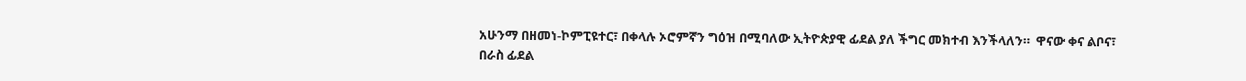አሁንማ በዘመነ-ኮምፒዩተር፣ በቀላሉ ኦሮምኛን ግዕዝ በሚባለው ኢትዮጵያዊ ፊደል ያለ ችግር መክተብ እንችላለን።  ዋናው ቀና ልቦና፣ በራስ ፊደል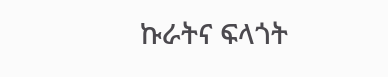ኩራትና ፍላጎት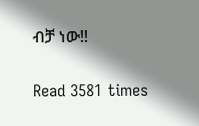ብቻ ነው!!

Read 3581 times